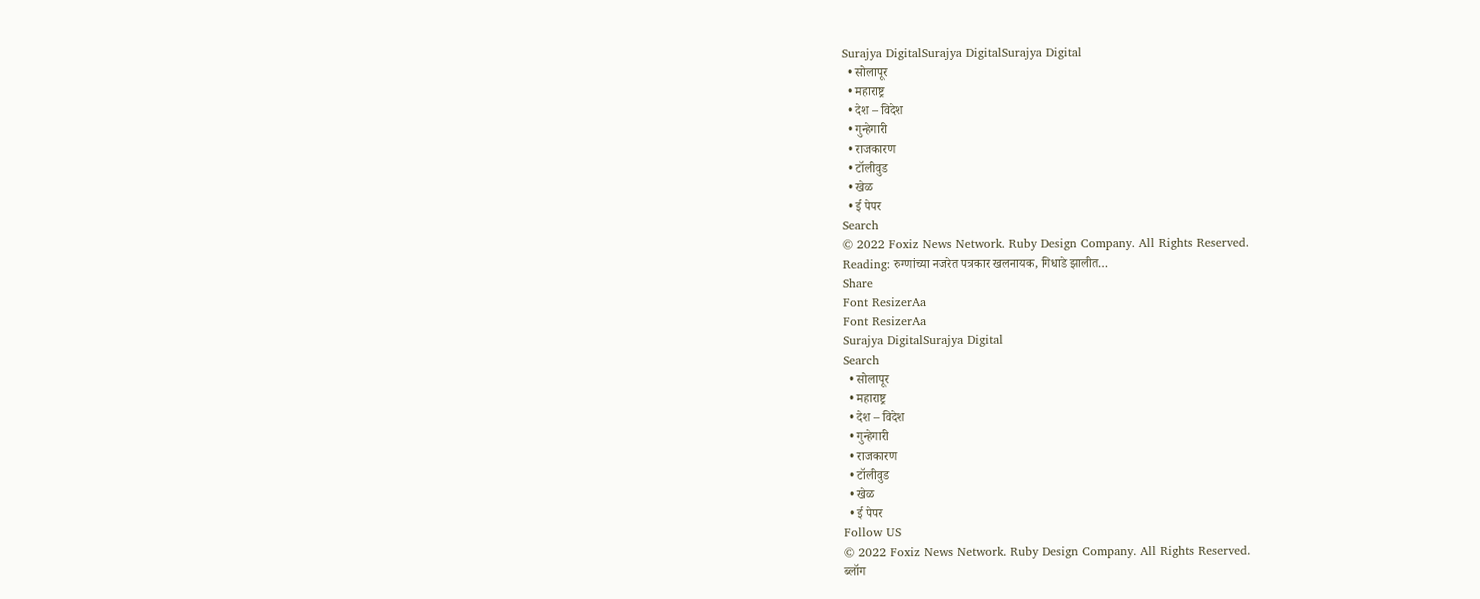Surajya DigitalSurajya DigitalSurajya Digital
  • सोलापूर
  • महाराष्ट्र
  • देश – विदेश
  • गुन्हेगारी
  • राजकारण
  • टॉलीवुड
  • खेळ
  • ई पेपर
Search
© 2022 Foxiz News Network. Ruby Design Company. All Rights Reserved.
Reading: रुग्णांच्या नजरेत पत्रकार खलनायक, गिधाडे झालीत…
Share
Font ResizerAa
Font ResizerAa
Surajya DigitalSurajya Digital
Search
  • सोलापूर
  • महाराष्ट्र
  • देश – विदेश
  • गुन्हेगारी
  • राजकारण
  • टॉलीवुड
  • खेळ
  • ई पेपर
Follow US
© 2022 Foxiz News Network. Ruby Design Company. All Rights Reserved.
ब्लॉग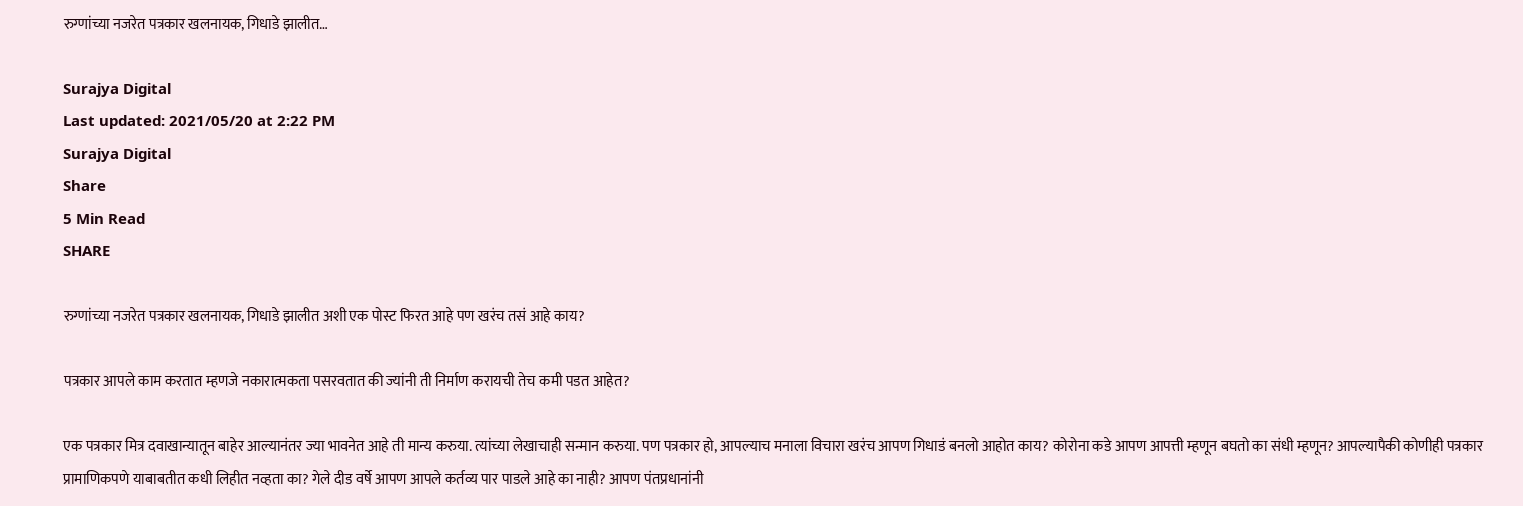रुग्णांच्या नजरेत पत्रकार खलनायक, गिधाडे झालीत…

Surajya Digital
Last updated: 2021/05/20 at 2:22 PM
Surajya Digital
Share
5 Min Read
SHARE

रुग्णांच्या नजरेत पत्रकार खलनायक, गिधाडे झालीत अशी एक पोस्ट फिरत आहे पण खरंच तसं आहे काय?

पत्रकार आपले काम करतात म्हणजे नकारात्मकता पसरवतात की ज्यांनी ती निर्माण करायची तेच कमी पडत आहेत?

एक पत्रकार मित्र दवाखान्यातून बाहेर आल्यानंतर ज्या भावनेत आहे ती मान्य करुया. त्यांच्या लेखाचाही सन्मान करुया. पण पत्रकार हो, आपल्याच मनाला विचारा खरंच आपण गिधाडं बनलो आहोत काय? कोरोना कडे आपण आपत्ती म्हणून बघतो का संधी म्हणून? आपल्यापैकी कोणीही पत्रकार प्रामाणिकपणे याबाबतीत कधी लिहीत नव्हता का? गेले दीड वर्षे आपण आपले कर्तव्य पार पाडले आहे का नाही? आपण पंतप्रधानांनी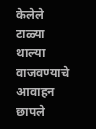केलेले टाळ्या थाल्या वाजवण्याचे आवाहन छापले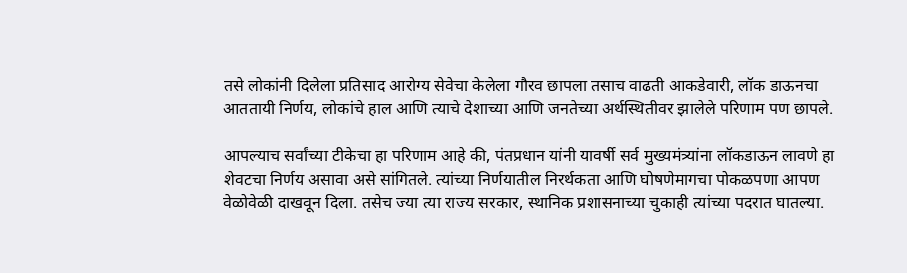तसे लोकांनी दिलेला प्रतिसाद आरोग्य सेवेचा केलेला गौरव छापला तसाच वाढती आकडेवारी, लॉक डाऊनचा आततायी निर्णय, लोकांचे हाल आणि त्याचे देशाच्या आणि जनतेच्या अर्थस्थितीवर झालेले परिणाम पण छापले.

आपल्याच सर्वांच्या टीकेचा हा परिणाम आहे की, पंतप्रधान यांनी यावर्षी सर्व मुख्यमंत्र्यांना लॉकडाऊन लावणे हा शेवटचा निर्णय असावा असे सांगितले. त्यांच्या निर्णयातील निरर्थकता आणि घोषणेमागचा पोकळपणा आपण वेळोवेळी दाखवून दिला. तसेच ज्या त्या राज्य सरकार, स्थानिक प्रशासनाच्या चुकाही त्यांच्या पदरात घातल्या.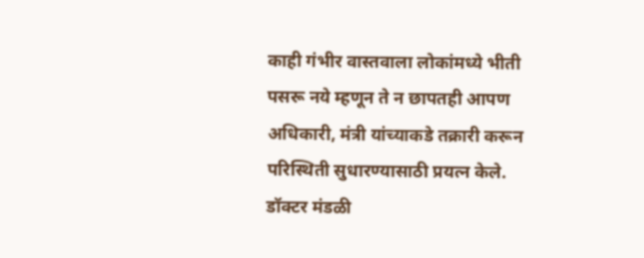काही गंभीर वास्तवाला लोकांमध्ये भीती पसरू नये म्हणून ते न छापतही आपण अधिकारी, मंत्री यांच्याकडे तक्रारी करून परिस्थिती सुधारण्यासाठी प्रयत्न केले. डॉक्टर मंडळी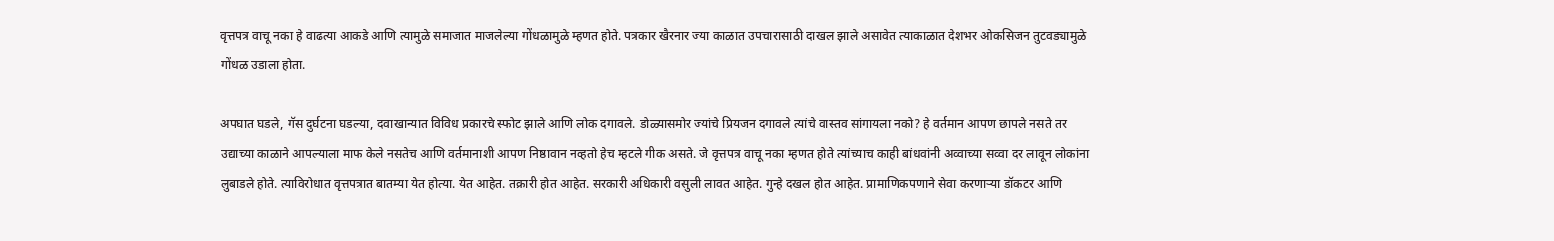वृत्तपत्र वाचू नका हे वाढत्या आकडे आणि त्यामुळे समाजात माजलेल्या गोंधळामुळे म्हणत होते. पत्रकार खैरनार ज्या काळात उपचारासाठी दाखल झाले असावेत त्याकाळात देशभर ओकसिजन तुटवड्यामुळे गोंधळ उडाला होता.

अपघात घडले, गॅस दुर्घटना घडल्या, दवाखान्यात विविध प्रकारचे स्फोट झाले आणि लोक दगावले. डोळ्यासमोर ज्यांचे प्रियजन दगावले त्यांचे वास्तव सांगायला नको? हे वर्तमान आपण छापले नसते तर उद्याच्या काळाने आपल्याला माफ केले नसतेच आणि वर्तमानाशी आपण निष्ठावान नव्हतो हेच म्हटले गीक असते. जे वृत्तपत्र वाचू नका म्हणत होते त्यांच्याच काही बांधवांनी अव्वाच्या सव्वा दर लावून लोकांना लुबाडले होते. त्याविरोधात वृत्तपत्रात बातम्या येत होत्या. येत आहेत. तक्रारी होत आहेत. सरकारी अधिकारी वसुली लावत आहेत. गुन्हे दखल होत आहेत. प्रामाणिकपणाने सेवा करणाऱ्या डॉकटर आणि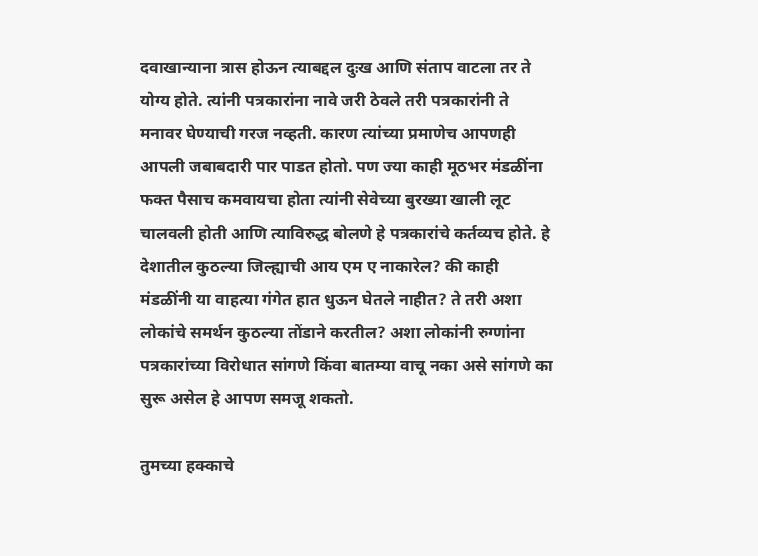दवाखान्याना त्रास होऊन त्याबद्दल दुःख आणि संताप वाटला तर ते योग्य होते. त्यांनी पत्रकारांना नावे जरी ठेवले तरी पत्रकारांनी ते मनावर घेण्याची गरज नव्हती. कारण त्यांच्या प्रमाणेच आपणही आपली जबाबदारी पार पाडत होतो. पण ज्या काही मूठभर मंडळींना फक्त पैसाच कमवायचा होता त्यांनी सेवेच्या बुरख्या खाली लूट चालवली होती आणि त्याविरुद्ध बोलणे हे पत्रकारांचे कर्तव्यच होते. हे देशातील कुठल्या जिल्ह्याची आय एम ए नाकारेल? की काही मंडळींनी या वाहत्या गंगेत हात धुऊन घेतले नाहीत? ते तरी अशा लोकांचे समर्थन कुठल्या तोंडाने करतील? अशा लोकांनी रुग्णांना पत्रकारांच्या विरोधात सांगणे किंवा बातम्या वाचू नका असे सांगणे का सुरू असेल हे आपण समजू शकतो.

तुमच्या हक्काचे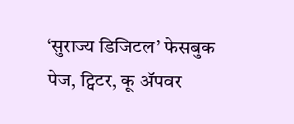‘सुराज्य डिजिटल’ फेसबुक पेज, ट्विटर, कू ॲपवर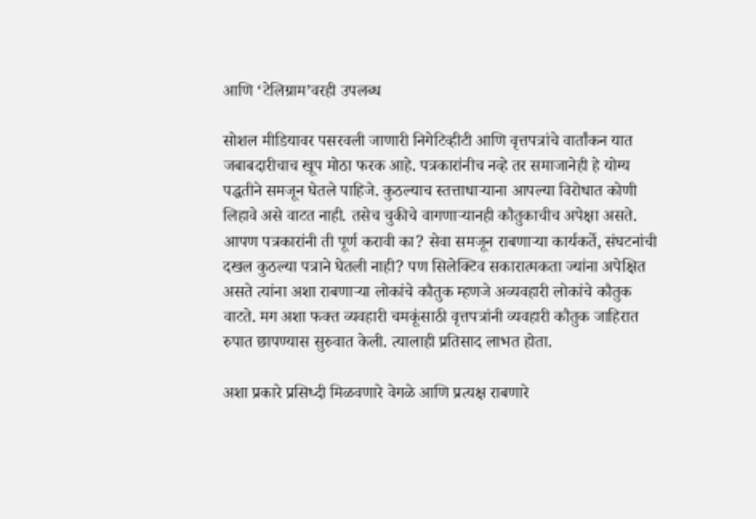आणि ‘टेलिग्राम’वरही उपलब्ध

सोशल मीडियावर पसरवली जाणारी निगेटिव्हीटी आणि वृत्तपत्रांचे वार्तांकन यात जबाबदारीचाच खूप मोठा फरक आहे. पत्रकारांनीच नव्हे तर समाजानेही हे योग्य पद्धतीने समजून घेतले पाहिजे. कुठल्याच स्तत्ताधाऱ्याना आपल्या विरोधात कोणी लिहावे असे वाटत नाही. तसेच चुकीचे वागणाऱ्यानही कौतुकाचीच अपेक्षा असते. आपण पत्रकारांनी ती पूर्ण करावी का? सेवा समजून राबणाऱ्या कार्यकर्ते, संघटनांची दखल कुठल्या पत्राने घेतली नाही? पण सिलेक्टिव सकारात्मकता ज्यांना अपेक्षित असते त्यांना अशा राबणाऱ्या लोकांचे कौतुक म्हणजे अव्यवहारी लोकांचे कौतुक वाटते. मग अशा फक्त व्यवहारी चमकूंसाठी वृत्तपत्रांनी व्यवहारी कौतुक जाहिरात रुपात छापण्यास सुरुवात केली. त्यालाही प्रतिसाद लाभत होता.

अशा प्रकारे प्रसिध्दी मिळवणारे वेगळे आणि प्रत्यक्ष राबणारे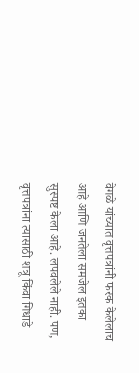वेगळे यांच्यात वृत्तपत्रांनी फरक केलेलाच आहे आणि जनतेला समजेल इतका सुस्पष्ट केला आहे. लपवलेले नाही. पण, वृत्तपत्रांना त्यासाठी शत्रू किंवा गिधाडे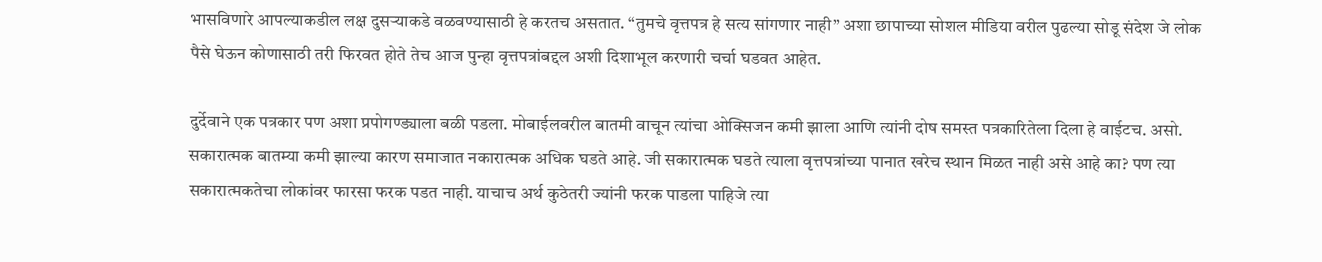भासविणारे आपल्याकडील लक्ष दुसऱ्याकडे वळवण्यासाठी हे करतच असतात. “तुमचे वृत्तपत्र हे सत्य सांगणार नाही” अशा छापाच्या सोशल मीडिया वरील पुढल्या सोडू संदेश जे लोक पैसे घेऊन कोणासाठी तरी फिरवत होते तेच आज पुन्हा वृत्तपत्रांबद्दल अशी दिशाभूल करणारी चर्चा घडवत आहेत.

दुर्देवाने एक पत्रकार पण अशा प्रपोगण्ड्याला बळी पडला. मोबाईलवरील बातमी वाचून त्यांचा ओक्सिजन कमी झाला आणि त्यांनी दोष समस्त पत्रकारितेला दिला हे वाईटच. असो. सकारात्मक बातम्या कमी झाल्या कारण समाजात नकारात्मक अधिक घडते आहे. जी सकारात्मक घडते त्याला वृत्तपत्रांच्या पानात खरेच स्थान मिळत नाही असे आहे का? पण त्या सकारात्मकतेचा लोकांवर फारसा फरक पडत नाही. याचाच अर्थ कुठेतरी ज्यांनी फरक पाडला पाहिजे त्या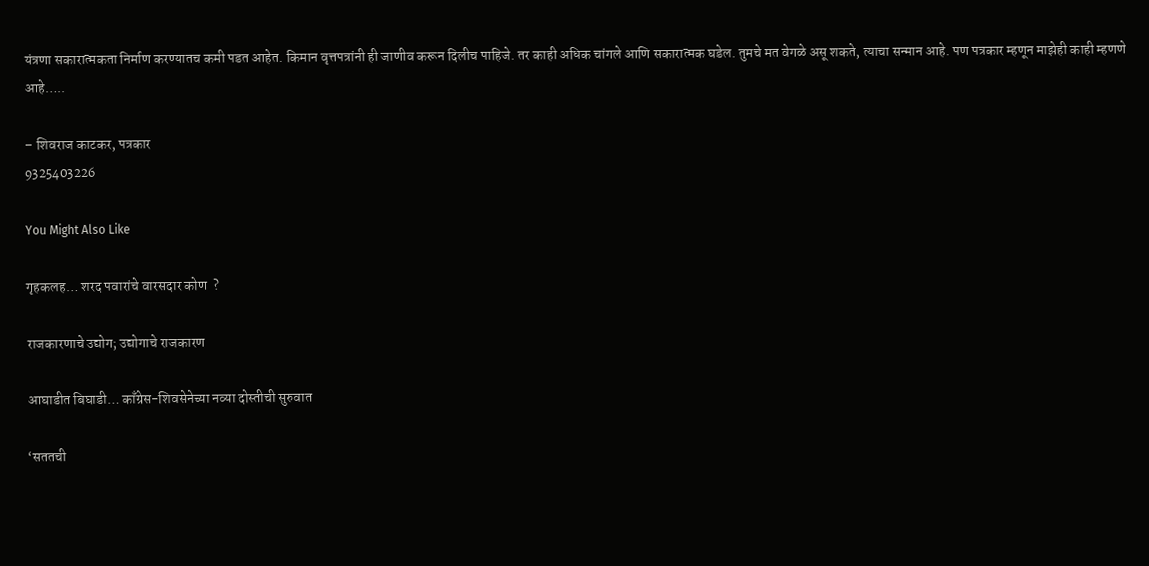यंत्रणा सकारात्मकता निर्माण करण्यातच कमी पडत आहेत. किमान वृत्तपत्रांनी ही जाणीव करून दिलीच पाहिजे. तर काही अधिक चांगले आणि सकारात्मक घडेल. तुमचे मत वेगळे असू शकते, त्याचा सन्मान आहे. पण पत्रकार म्हणून माझेही काही म्हणणे आहे…..

– शिवराज काटकर, पत्रकार
9325403226

You Might Also Like

गृहकलह… शरद पवारांचे वारसदार कोण  ?

राजकारणाचे उद्योग; उद्योगाचे राजकारण

आघाडीत बिघाडी… काँग्रेस-शिवसेनेच्या नव्या दोस्तीची सुरुवात

‘सततची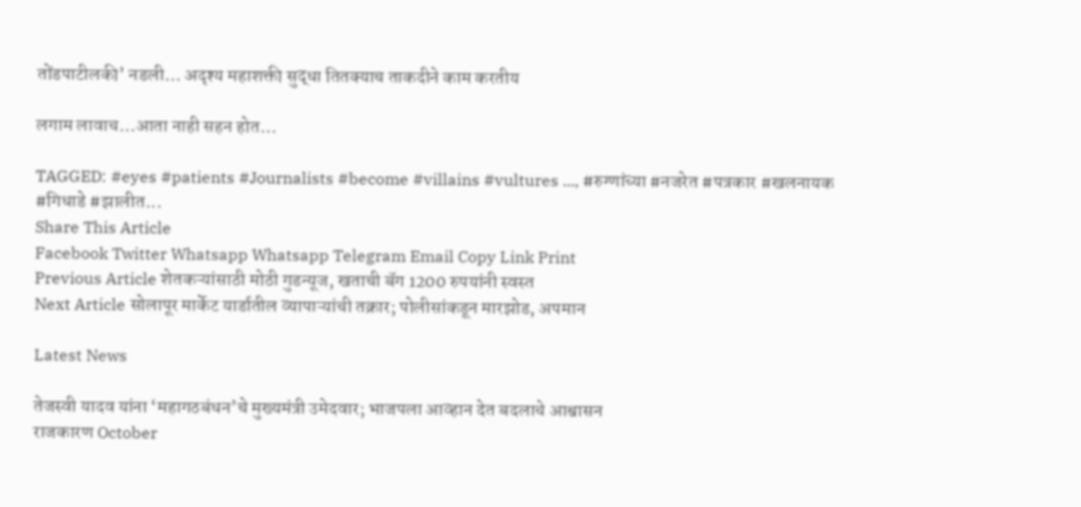तोंडपाटीलकी’ नडली… अदृश्य महाशक्ती सुद्धा तितक्याच ताकदीने काम करतीय

लगाम लावाच…आता नाही सहन होत…

TAGGED: #eyes #patients #Journalists #become #villains #vultures ..., #रुग्णांच्या #नजरेत #पत्रकार #खलनायक #गिधाडे #झालीत...
Share This Article
Facebook Twitter Whatsapp Whatsapp Telegram Email Copy Link Print
Previous Article शेतकऱ्यांसाठी मोठी गुडन्यूज, खताची बॅग 1200 रुपयांनी स्वस्त
Next Article सोलापूर मार्केट यार्डातील व्यापाऱ्यांची तक्रार; पोलीसांकडून मारझोड, अपमान

Latest News

तेजस्वी यादव यांना ‘महागठबंधन’चे मुख्यमंत्री उमेदवार; भाजपला आव्हान देत बदलाचे आश्वासन
राजकारण October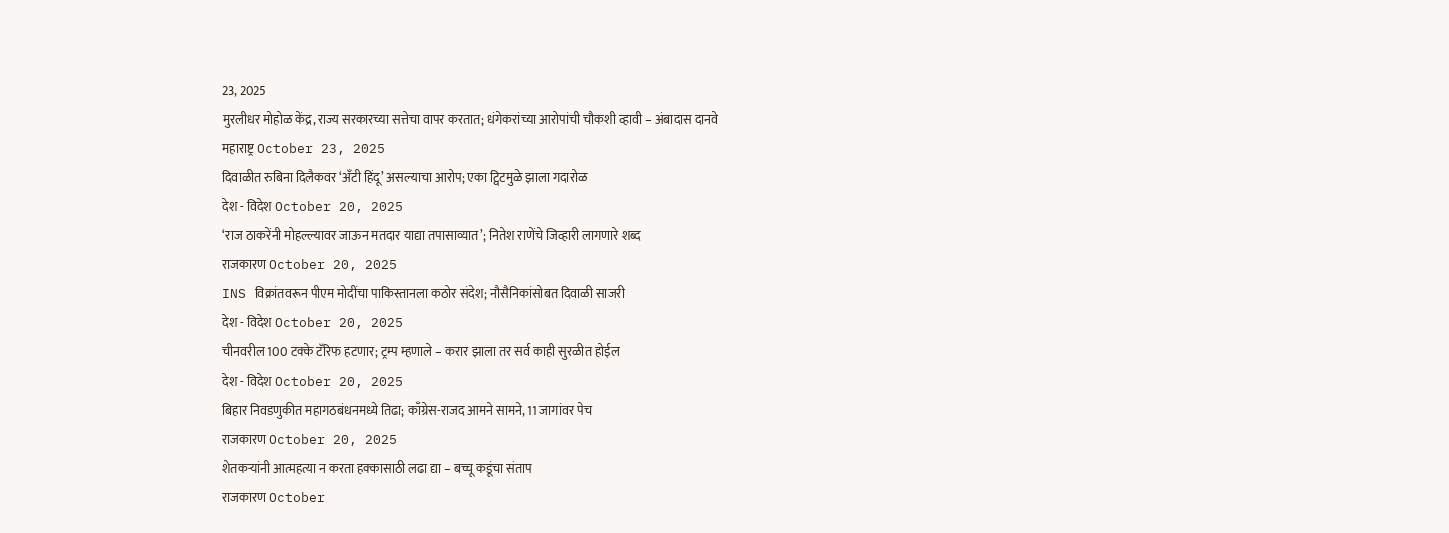23, 2025
मुरलीधर मोहोळ केंद्र, राज्य सरकारच्या सत्तेचा वापर करतात; धंगेकरांच्या आरोपांची चौकशी व्हावी – अंबादास दानवे
महाराष्ट्र October 23, 2025
दिवाळीत रुबिना दिलैकवर ‘अँटी हिंदू’ असल्याचा आरोप; एका ट्विटमुळे झाला गदारोळ
देश - विदेश October 20, 2025
‘राज ठाकरेंनी मोहल्ल्यावर जाऊन मतदार याद्या तपासाव्यात’; नितेश राणेंचे जिव्हारी लागणारे शब्द
राजकारण October 20, 2025
INS विक्रांतवरून पीएम मोदींचा पाकिस्तानला कठोर संदेश; नौसैनिकांसोबत दिवाळी साजरी
देश - विदेश October 20, 2025
चीनवरील 100 टक्के टॅरिफ हटणार; ट्रम्प म्हणाले – करार झाला तर सर्व काही सुरळीत होईल
देश - विदेश October 20, 2025
बिहार निवडणुकीत महागठबंधनमध्ये तिढा; काँग्रेस-राजद आमने सामने, 11 जागांवर पेच
राजकारण October 20, 2025
शेतकऱ्यांनी आत्महत्या न करता हक्कासाठी लढा द्या – बच्चू कडूंचा संताप
राजकारण October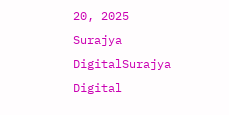20, 2025
Surajya DigitalSurajya Digital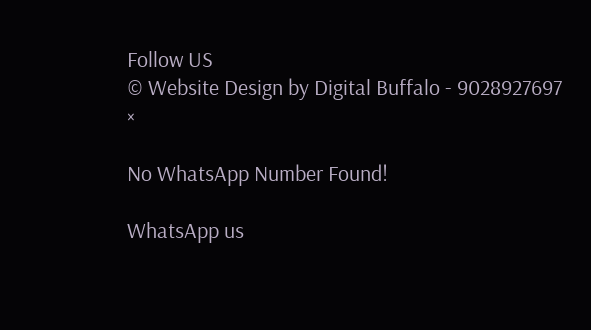Follow US
© Website Design by Digital Buffalo - 9028927697
×

No WhatsApp Number Found!

WhatsApp us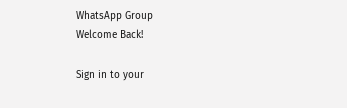WhatsApp Group
Welcome Back!

Sign in to your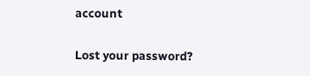account

Lost your password?